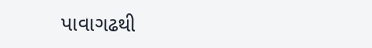પાવાગઢથી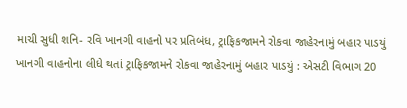માચી સુધી શનિ- રવિ ખાનગી વાહનો પર પ્રતિબંધ, ટ્રાફિકજામને રોકવા જાહેરનામું બહાર પાડયું
ખાનગી વાહનોના લીધે થતાં ટ્રાફિકજામને રોકવા જાહેરનામું બહાર પાડયું : એસટી વિભાગ 20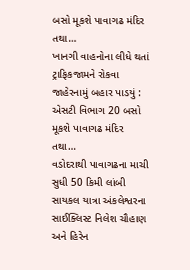બસો મૂકશે પાવાગઢ મંદિર તથા…
ખાનગી વાહનોના લીધે થતાં ટ્રાફિકજામને રોકવા જાહેરનામું બહાર પાડયું : એસટી વિભાગ 20 બસો મૂકશે પાવાગઢ મંદિર તથા…
વડોદરાથી પાવાગઢના માચી સુધી 50 કિમી લાંબી સાયકલ યાત્રા અંકલેશ્વરના સાઈક્લિસ્ટ નિલેશ ચૌહાણ અને હિરેન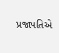પ્રજાપતિએ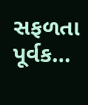સફળતા પૂર્વક…